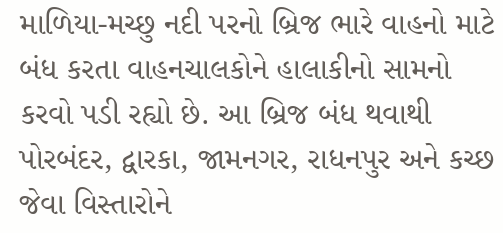માળિયા-મચ્છુ નદી પરનો બ્રિજ ભારે વાહનો માટે બંધ કરતા વાહનચાલકોને હાલાકીનો સામનો કરવો પડી રહ્યો છે. આ બ્રિજ બંધ થવાથી પોરબંદર, દ્વારકા, જામનગર, રાધનપુર અને કચ્છ જેવા વિસ્તારોને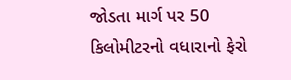જોડતા માર્ગ પર 50 કિલોમીટરનો વધારાનો ફેરો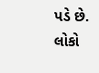પડે છે.
લોકો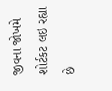જીવના જોખમે શોર્ટકટ લઇ રહ્યા છે